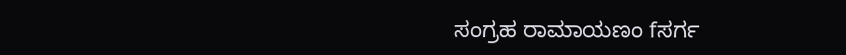ಸಂಗ್ರಹ ರಾಮಾಯಣಂ fಸರ್ಗ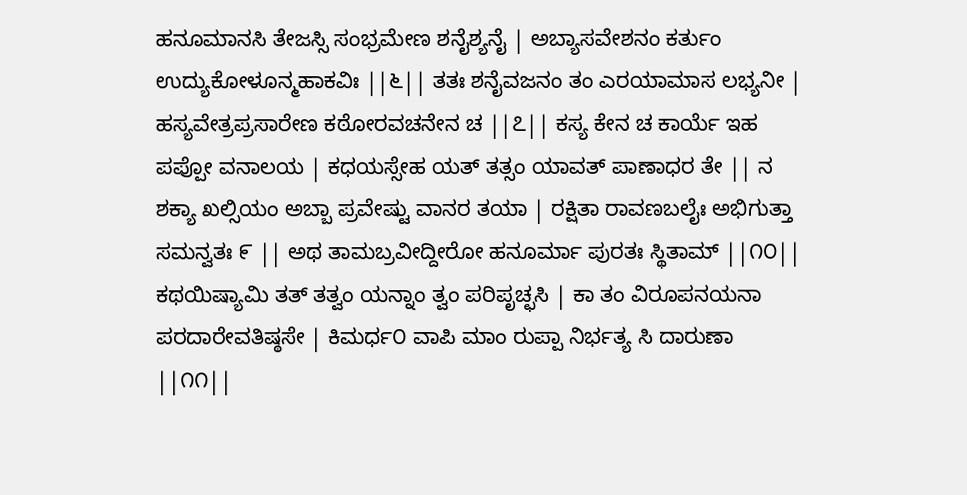ಹನೂಮಾನಸಿ ತೇಜಸ್ಸಿ ಸಂಭ್ರಮೇಣ ಶನೈಶ್ಯನೈ | ಅಬ್ಯಾಸವೇಶನಂ ಕರ್ತುಂ ಉದ್ಯುಕೋಳೂನ್ಮಹಾಕವಿಃ ||೬|| ತತಃ ಶನೈವಜನಂ ತಂ ಎರಯಾಮಾಸ ಲಭ್ಯನೀ | ಹಸ್ಯವೇತ್ರಪ್ರಸಾರೇಣ ಕಠೋರವಚನೇನ ಚ ||೭|| ಕಸ್ಯ ಕೇನ ಚ ಕಾರ್ಯೆ ಇಹ ಪಪ್ಪೋ ವನಾಲಯ | ಕಧಯಸ್ಸೇಹ ಯತ್ ತತ್ಸಂ ಯಾವತ್ ಪಾಣಾಧರ ತೇ || ನ ಶಕ್ಯಾ ಖಲ್ಸಿಯಂ ಅಬ್ಬಾ ಪ್ರವೇಷ್ಟು ವಾನರ ತಯಾ | ರಕ್ಷಿತಾ ರಾವಣಬಲೈಃ ಅಭಿಗುತ್ತಾ ಸಮನ್ವತಃ ೯ || ಅಥ ತಾಮಬ್ರವೀದ್ದೀರೋ ಹನೂರ್ಮಾ ಪುರತಃ ಸ್ಥಿತಾಮ್ ||೧೦|| ಕಥಯಿಷ್ಯಾಮಿ ತತ್ ತತ್ವಂ ಯನ್ನಾಂ ತ್ವಂ ಪರಿಪೃಚ್ಛಸಿ | ಕಾ ತಂ ವಿರೂಪನಯನಾ ಪರದಾರೇವತಿಷ್ಠಸೇ | ಕಿಮರ್ಧ೦ ವಾಪಿ ಮಾಂ ರುಪ್ಪಾ ನಿರ್ಭತ್ಯ ಸಿ ದಾರುಣಾ ||೧೧||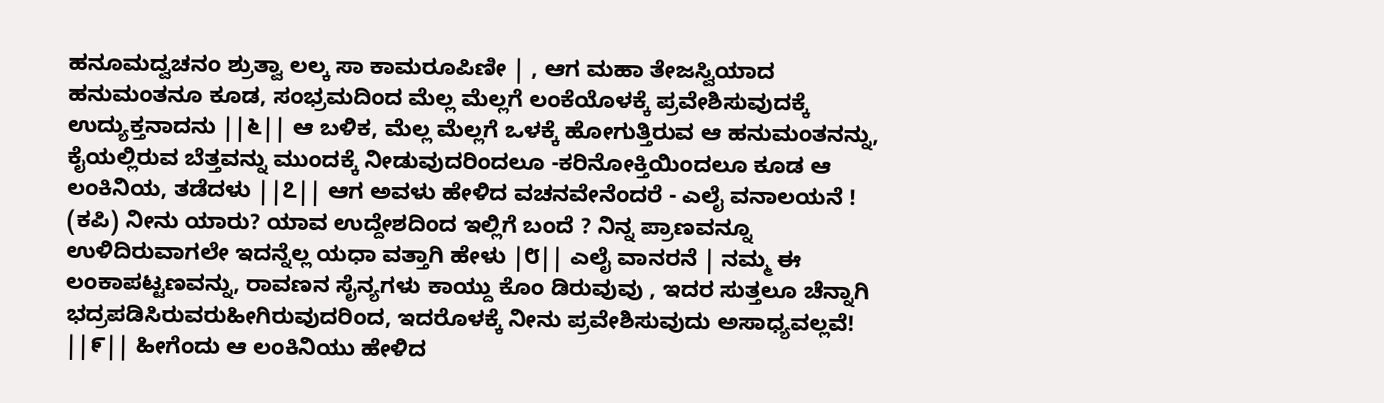ಹನೂಮದ್ವಚನಂ ಶ್ರುತ್ವಾ ಲಲ್ಕ ಸಾ ಕಾಮರೂಪಿಣೀ | , ಆಗ ಮಹಾ ತೇಜಸ್ವಿಯಾದ ಹನುಮಂತನೂ ಕೂಡ, ಸಂಭ್ರಮದಿಂದ ಮೆಲ್ಲ ಮೆಲ್ಲಗೆ ಲಂಕೆಯೊಳಕ್ಕೆ ಪ್ರವೇಶಿಸುವುದಕ್ಕೆ ಉದ್ಯುಕ್ತನಾದನು ||೬|| ಆ ಬಳಿಕ, ಮೆಲ್ಲ ಮೆಲ್ಲಗೆ ಒಳಕ್ಕೆ ಹೋಗುತ್ತಿರುವ ಆ ಹನುಮಂತನನ್ನು, ಕೈಯಲ್ಲಿರುವ ಬೆತ್ತವನ್ನು ಮುಂದಕ್ಕೆ ನೀಡುವುದರಿಂದಲೂ -ಕರಿನೋಕ್ತಿಯಿಂದಲೂ ಕೂಡ ಆ ಲಂಕಿನಿಯ, ತಡೆದಳು ||೭|| ಆಗ ಅವಳು ಹೇಳಿದ ವಚನವೇನೆಂದರೆ - ಎಲೈ ವನಾಲಯನೆ ! (ಕಪಿ) ನೀನು ಯಾರು? ಯಾವ ಉದ್ದೇಶದಿಂದ ಇಲ್ಲಿಗೆ ಬಂದೆ ? ನಿನ್ನ ಪ್ರಾಣವನ್ನೂ ಉಳಿದಿರುವಾಗಲೇ ಇದನ್ನೆಲ್ಲ ಯಧಾ ವತ್ತಾಗಿ ಹೇಳು |೮|| ಎಲೈ ವಾನರನೆ | ನಮ್ಮ ಈ ಲಂಕಾಪಟ್ಟಣವನ್ನು, ರಾವಣನ ಸೈನ್ಯಗಳು ಕಾಯ್ದು ಕೊಂ ಡಿರುವುವು , ಇದರ ಸುತ್ತಲೂ ಚೆನ್ನಾಗಿ ಭದ್ರಪಡಿಸಿರುವರುಹೀಗಿರುವುದರಿಂದ, ಇದರೊಳಕ್ಕೆ ನೀನು ಪ್ರವೇಶಿಸುವುದು ಅಸಾಧ್ಯವಲ್ಲವೆ! ||೯|| ಹೀಗೆಂದು ಆ ಲಂಕಿನಿಯು ಹೇಳಿದ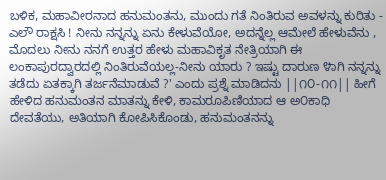ಬಳಿಕ, ಮಹಾವೀರನಾದ ಹನುಮಂತನು, ಮುಂದು ಗತೆ ನಿಂತಿರುವ ಅವಳನ್ನು ಕುರಿತು - ಎಲೌ ರಾಕ್ಷಸಿ ! ನೀನು ನನ್ನನ್ನು ಏನು ಕೇಳುವೆಯೋ, ಅದನ್ನೆಲ್ಲ ಆಮೇಲೆ ಹೇಳುವೆನು , ಮೊದಲು ನೀನು ನನಗೆ ಉತ್ತರ ಹೇಳು ಮಹಾವಿಕೃತ ನೇತ್ರಿಯಾಗಿ ಈ ಲಂಕಾಪುರದ್ವಾರದಲ್ಲಿ ನಿಂತಿರುವೆಯಲ್ಲ-ನೀನು ಯಾರು ? ಇಷ್ಟು ದಾರುಣ ೪ಾಗಿ ನನ್ನನ್ನು ತಡೆದು ಏತಕ್ಕಾಗಿ ತರ್ಜನೆಮಾಡುವೆ ?' ಎಂದು ಪ್ರಶ್ನೆ ಮಾಡಿದನು ||೧೦-೧೧|| ಹೀಗೆ ಹೇಳಿದ ಹನುಮಂತನ ಮಾತನ್ನು ಕೇಳಿ, ಕಾಮರೂಪಿಣಿಯಾದ ಆ ಅ೦ಕಾಧಿ ದೇವತೆಯು, ಅತಿಯಾಗಿ ಕೋಪಿಸಿಕೊಂಡು, ಹನುಮಂತನನ್ನು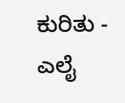ಕುರಿತು - ಎಲೈ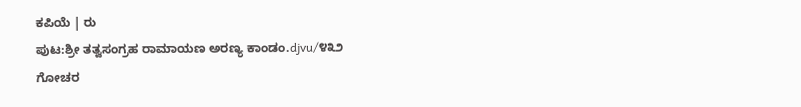ಕಪಿಯೆ | ರು
ಪುಟ:ಶ್ರೀ ತತ್ವಸಂಗ್ರಹ ರಾಮಾಯಣ ಅರಣ್ಯ ಕಾಂಡಂ.djvu/೪೩೨
ಗೋಚರ